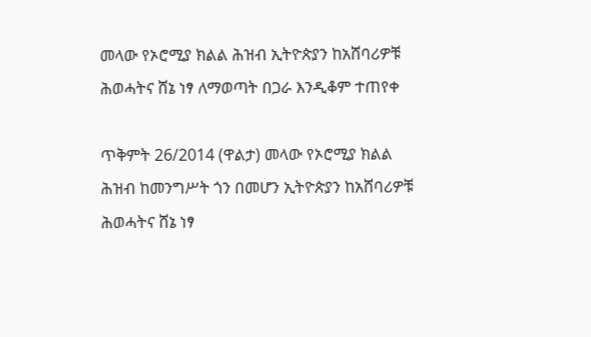መላው የኦሮሚያ ክልል ሕዝብ ኢትዮጵያን ከአሸባሪዎቹ ሕወሓትና ሸኔ ነፃ ለማወጣት በጋራ እንዲቆም ተጠየቀ

ጥቅምት 26/2014 (ዋልታ) መላው የኦሮሚያ ክልል ሕዝብ ከመንግሥት ጎን በመሆን ኢትዮጵያን ከአሸባሪዎቹ ሕወሓትና ሸኔ ነፃ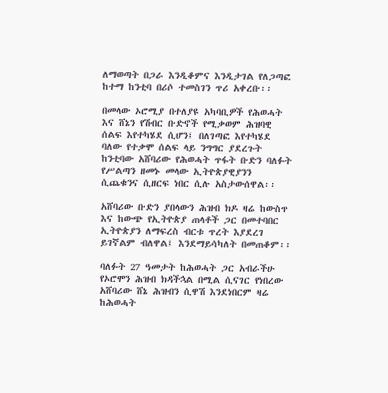ለማወጣት በጋራ እንዲቆምና እንዲታገል የለጋጣፎ ከተማ ከንቲባ በሪሶ ተመስገን ጥሪ አቀረቡ፡፡

በመላው ኦሮሚያ በተለያዩ አካባቢዎች የሕወሓት እና ሸኔን የሽብር ቡድኖች የሚቃወም ሕዝባዊ ሰልፍ እየተካሄደ ሲሆን፤ በለገጣፎ እየተካሄደ ባለው የተቃሞ ሰልፍ ላይ ንግግር ያደረጉት ከንቲባው አሸባሪው የሕወሓት ጥፋት ቡድን ባለፉት የሥልጣን ዘመኑ መላው ኢትዮጵያዊያንን ሲጨቁንና ሲዘርፍ ነበር ሲሉ አስታውሰዋል፡፡

አሸባሪው ቡድን ያበላውን ሕዝብ ክዶ ዛሬ ከውስጥ እና ከውጭ የኢትዮጵያ ጠላቶች ጋር በመተባበር ኢትዮጵያን ለማፍረስ ብርቱ ጥረት እያደረገ ይገኛልም ብለዋል፤ እንደማይሳካለት በመጠቆም፡፡

ባለፉት 27 ዓመታት ከሕወሓት ጋር አብራችሁ የኦሮሞን ሕዝብ ክዳችኋል በሚል ሲናገር የነበረው አሸባሪው ሸኔ ሕዝብን ሲዋሽ እንደነበርም ዛሬ ከሕወሓት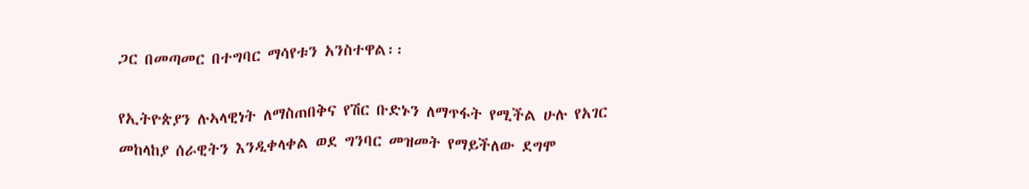ጋር በመጣመር በተግባር ማሳየቱን አንስተዋል፡፡

የኢትዮጵያን ሉኣላዊነት ለማስጠበቅና የሽር ቡድኑን ለማጥፋት የሚችል ሁሉ የአገር መከላከያ ሰራዊትን እንዲቀላቀል ወደ ግንባር መዝመት የማይችለው ደግሞ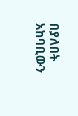በያለበት አከባቢውን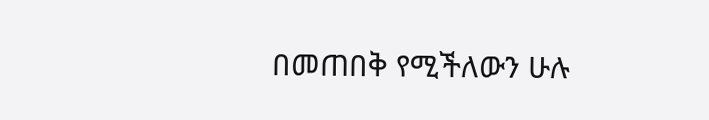በመጠበቅ የሚችለውን ሁሉ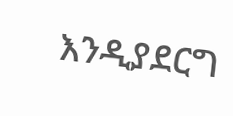እንዲያደርግ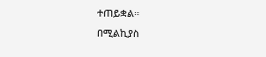ተጠይቋል።
በሚልኪያስ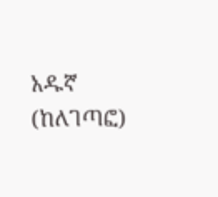አዱኛ (ከለገጣፎ)